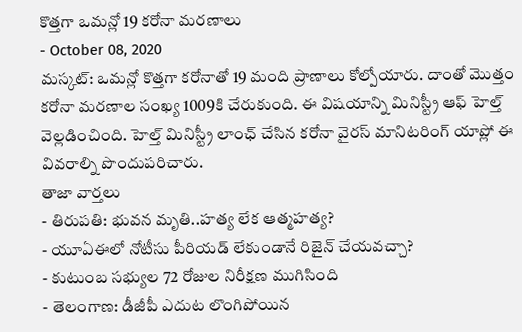కొత్తగా ఒమన్లో 19 కరోనా మరణాలు
- October 08, 2020
మస్కట్: ఒమన్లో కొత్తగా కరోనాతో 19 మంది ప్రాణాలు కోల్పోయారు. దాంతో మొత్తం కరోనా మరణాల సంఖ్య 1009కి చేరుకుంది. ఈ విషయాన్ని మినిస్ట్రీ ఆఫ్ హెల్త్ వెల్లడించింది. హెల్త్ మినిస్ట్రీ లాంఛ్ చేసిన కరోనా వైరస్ మానిటరింగ్ యాప్లో ఈ వివరాల్ని పొందుపరిచారు.
తాజా వార్తలు
- తిరుపతి: భువన మృతి..హత్య లేక ఆత్మహత్య?
- యూఏఈలో నోటీసు పీరియడ్ లేకుండానే రిజైన్ చేయవచ్చా?
- కుటుంబ సభ్యుల 72 రోజుల నిరీక్షణ ముగిసింది
- తెలంగాణ: డీజీపీ ఎదుట లొంగిపోయిన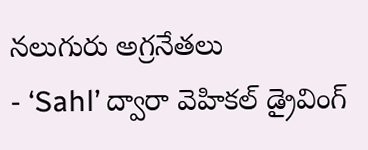నలుగురు అగ్రనేతలు
- ‘Sahl’ ద్వారా వెహికల్ డ్రైవింగ్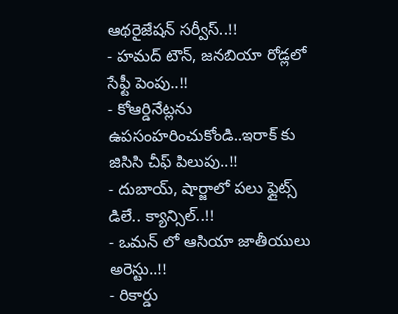ఆథరైజేషన్ సర్వీస్..!!
- హమద్ టౌన్, జనబియా రోడ్లలో సేఫ్టీ పెంపు..!!
- కోఆర్డినేట్లను ఉపసంహరించుకోండి..ఇరాక్ కు జిసిసి చీఫ్ పిలుపు..!!
- దుబాయ్, షార్జాలో పలు ఫ్లైట్స్ డిలే.. క్యాన్సిల్..!!
- ఒమన్ లో ఆసియా జాతీయులు అరెస్టు..!!
- రికార్డు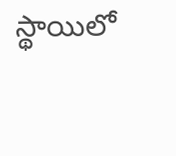స్థాయిలో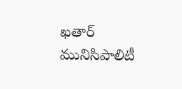ఖతార్ మునిసిపాలిటీ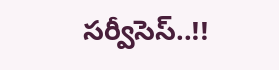సర్వీసెస్..!!